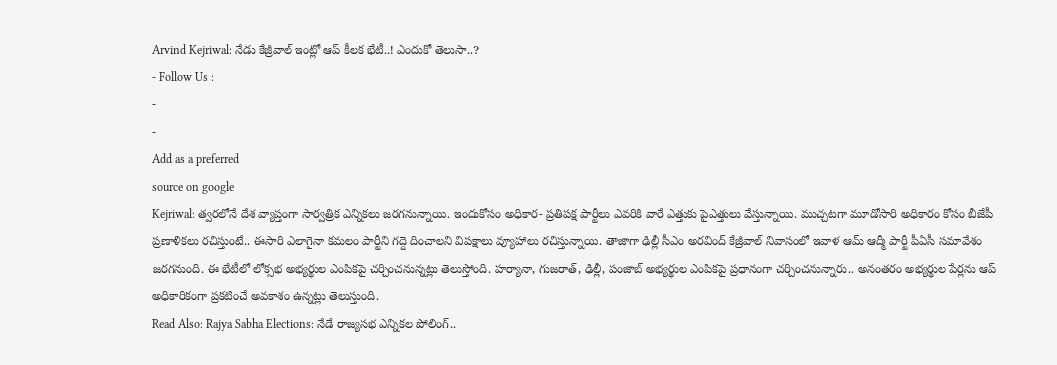Arvind Kejriwal: నేడు కేజ్రీవాల్ ఇంట్లో ఆప్ కీలక భేటీ..! ఎందుకో తెలుసా..?
- Follow Us :
-
-
Add as a preferred
source on google
Kejriwal: త్వరలోనే దేశ వ్యాప్తంగా సార్వత్రిక ఎన్నికలు జరగనున్నాయి. ఇందుకోసం అధికార- ప్రతిపక్ష పార్టీలు ఎవరికి వారే ఎత్తుకు పైఎత్తులు వేస్తున్నాయి. ముచ్చటగా మూడోసారి అధికారం కోసం బీజేపీ ప్రణాళికలు రచిస్తుంటే.. ఈసారి ఎలాగైనా కమలం పార్టీని గద్దె దించాలని విపక్షాలు వ్యూహాలు రచిస్తున్నాయి. తాజాగా ఢిల్లీ సీఎం అరవింద్ కేజ్రీవాల్ నివాసంలో ఇవాళ ఆమ్ ఆద్మీ పార్టీ పీఏసీ సమావేశం జరగనుంది. ఈ భేటీలో లోక్సభ అభ్యర్థుల ఎంపికపై చర్చించనున్నట్లు తెలుస్తోంది. హర్యానా, గుజరాత్, ఢిల్లీ, పంజాబ్ అభ్యర్థుల ఎంపికపై ప్రధానంగా చర్చించనున్నారు.. అనంతరం అభ్యర్థుల పేర్లను ఆప్ అధికారికంగా ప్రకటించే అవకాశం ఉన్నట్లు తెలుస్తుంది.
Read Also: Rajya Sabha Elections: నేడే రాజ్యసభ ఎన్నికల పోలింగ్..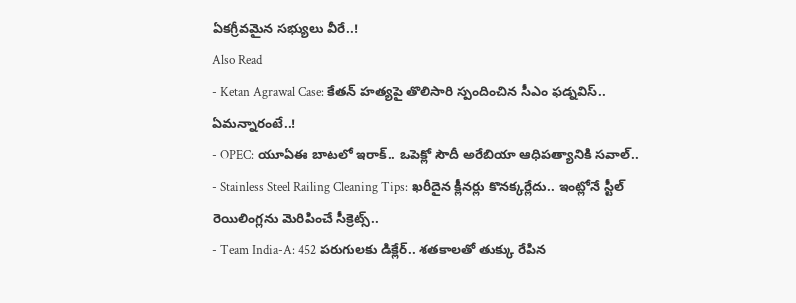ఏకగ్రీవమైన సభ్యులు వీరే..!
Also Read
- Ketan Agrawal Case: కేతన్ హత్యపై తొలిసారి స్పందించిన సీఎం ఫడ్నవిస్.. ఏమన్నారంటే..!
- OPEC: యూఏఈ బాటలో ఇరాక్.. ఒపెక్లో సౌదీ అరేబియా ఆధిపత్యానికి సవాల్..
- Stainless Steel Railing Cleaning Tips: ఖరీదైన క్లీనర్లు కొనక్కర్లేదు.. ఇంట్లోనే స్టీల్ రెయిలింగ్లను మెరిపించే సీక్రెట్స్..
- Team India-A: 452 పరుగులకు డిక్లేర్.. శతకాలతో తుక్కు రేపిన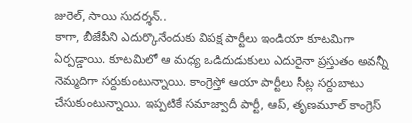జురెల్, సాయి సుదర్శన్..
కాగా, బీజేపీని ఎదుర్కొనేందుకు విపక్ష పార్టీలు ఇండియా కూటమిగా ఏర్పడ్డాయి. కూటమిలో ఆ మధ్య ఒడిదుడుకులు ఎదురైనా ప్రస్తుతం అవన్నీ నెమ్మదిగా సర్దుకుంటున్నాయి. కాంగ్రెస్తో ఆయా పార్టీలు సీట్ల సర్దుబాటు చేసుకుంటున్నాయి. ఇప్పటికే సమాజ్వాదీ పార్టీ, ఆప్, తృణమూల్ కాంగ్రెస్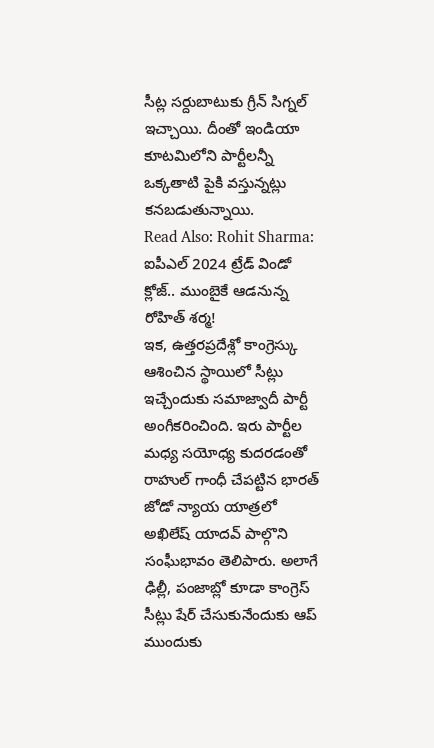సీట్ల సర్దుబాటుకు గ్రీన్ సిగ్నల్ ఇచ్చాయి. దీంతో ఇండియా కూటమిలోని పార్టీలన్నీ ఒక్కతాటి పైకి వస్తున్నట్లు కనబడుతున్నాయి.
Read Also: Rohit Sharma: ఐపీఎల్ 2024 ట్రేడ్ విండో క్లోజ్.. ముంబైకే ఆడనున్న రోహిత్ శర్మ!
ఇక, ఉత్తరప్రదేశ్లో కాంగ్రెస్కు ఆశించిన స్థాయిలో సీట్లు ఇచ్చేందుకు సమాజ్వాదీ పార్టీ అంగీకరించింది. ఇరు పార్టీల మధ్య సయోధ్య కుదరడంతో రాహుల్ గాంధీ చేపట్టిన భారత్ జోడో న్యాయ యాత్రలో అఖిలేష్ యాదవ్ పాల్గొని సంఘీభావం తెలిపారు. అలాగే ఢిల్లీ, పంజాబ్లో కూడా కాంగ్రెస్ సీట్లు షేర్ చేసుకునేందుకు ఆప్ ముందుకు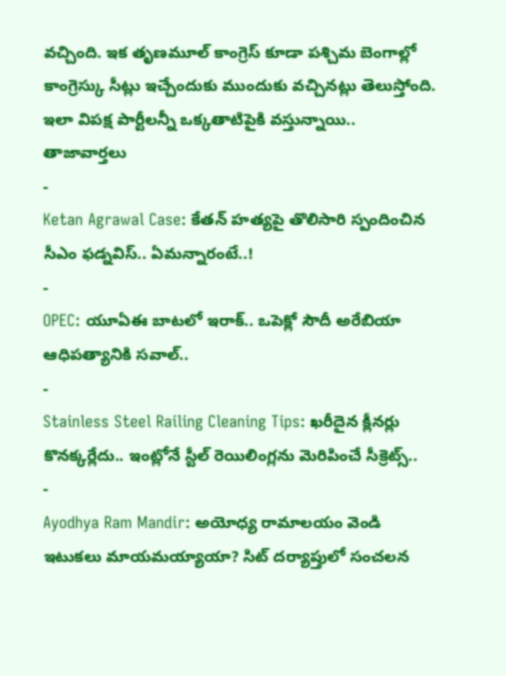వచ్చింది. ఇక తృణమూల్ కాంగ్రెస్ కూడా పశ్చిమ బెంగాల్లో కాంగ్రెస్కు సీట్లు ఇచ్చేందుకు ముందుకు వచ్చినట్లు తెలుస్తోంది. ఇలా విపక్ష పార్టీలన్నీ ఒక్కతాటిపైకి వస్తున్నాయి..
తాజావార్తలు
-
Ketan Agrawal Case: కేతన్ హత్యపై తొలిసారి స్పందించిన సీఎం ఫడ్నవిస్.. ఏమన్నారంటే..!
-
OPEC: యూఏఈ బాటలో ఇరాక్.. ఒపెక్లో సౌదీ అరేబియా ఆధిపత్యానికి సవాల్..
-
Stainless Steel Railing Cleaning Tips: ఖరీదైన క్లీనర్లు కొనక్కర్లేదు.. ఇంట్లోనే స్టీల్ రెయిలింగ్లను మెరిపించే సీక్రెట్స్..
-
Ayodhya Ram Mandir: అయోధ్య రామాలయం వెండి ఇటుకలు మాయమయ్యాయా? సిట్ దర్యాప్తులో సంచలన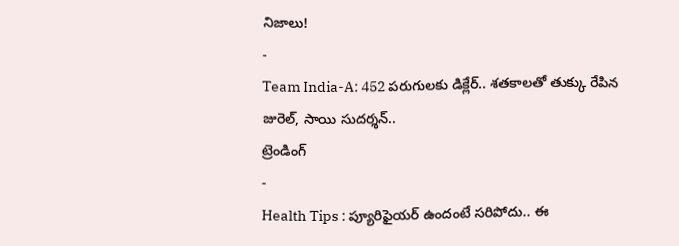నిజాలు!
-
Team India-A: 452 పరుగులకు డిక్లేర్.. శతకాలతో తుక్కు రేపిన జురెల్, సాయి సుదర్శన్..
ట్రెండింగ్
-
Health Tips : ప్యూరిఫైయర్ ఉందంటే సరిపోదు.. ఈ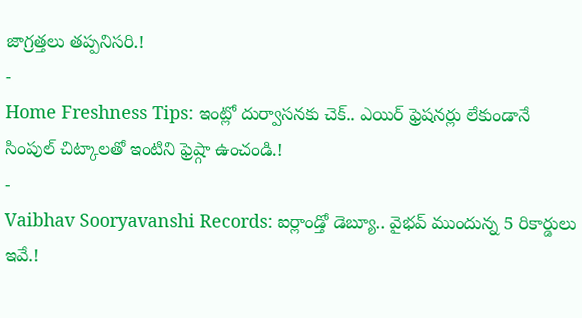జాగ్రత్తలు తప్పనిసరి.!
-
Home Freshness Tips: ఇంట్లో దుర్వాసనకు చెక్.. ఎయిర్ ఫ్రెషనర్లు లేకుండానే సింపుల్ చిట్కాలతో ఇంటిని ఫ్రెష్గా ఉంచండి.!
-
Vaibhav Sooryavanshi Records: ఐర్లాండ్తో డెబ్యూ.. వైభవ్ ముందున్న 5 రికార్డులు ఇవే.!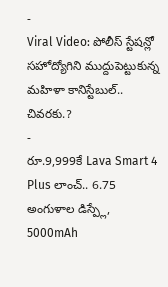-
Viral Video: పోలీస్ స్టేషన్లో సహోద్యోగిని ముద్దుపెట్టుకున్న మహిళా కానిస్టేబుల్.. చివరకు.?
-
రూ.9,999కే Lava Smart 4 Plus లాంచ్.. 6.75 అంగుళాల డిస్ప్లే, 5000mAh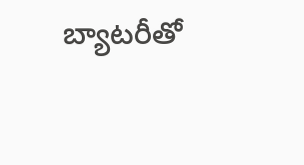బ్యాటరీతో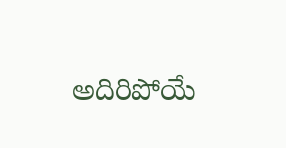అదిరిపోయే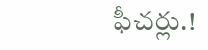ఫీచర్లు.!